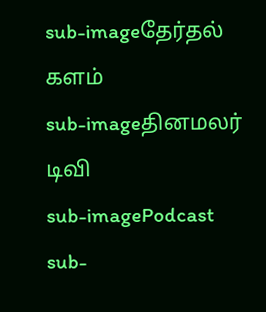sub-imageதேர்தல் களம்
sub-imageதினமலர் டிவி
sub-imagePodcast
sub-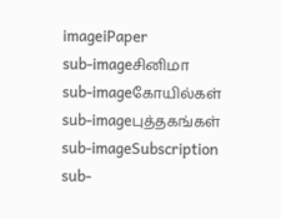imageiPaper
sub-imageசினிமா
sub-imageகோயில்கள்
sub-imageபுத்தகங்கள்
sub-imageSubscription
sub-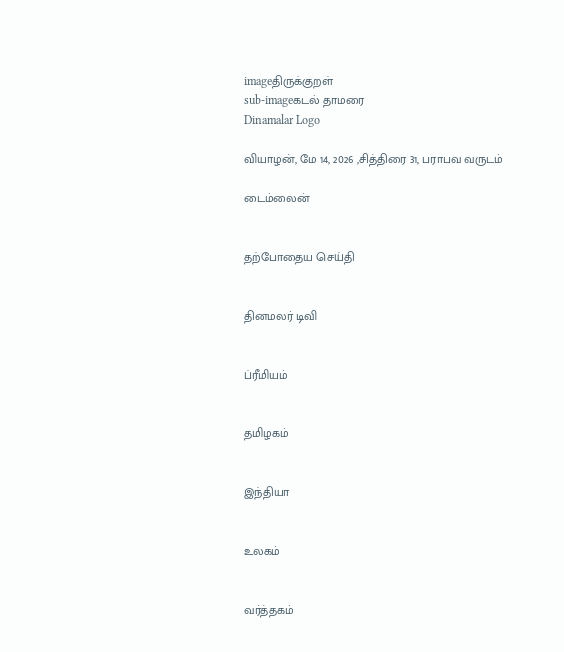imageதிருக்குறள்
sub-imageகடல் தாமரை
Dinamalar Logo

வியாழன், மே 14, 2026 ,சித்திரை 31, பராபவ வருடம்

டைம்லைன்


தற்போதைய செய்தி


தினமலர் டிவி


ப்ரீமியம்


தமிழகம்


இந்தியா


உலகம்


வர்த்தகம்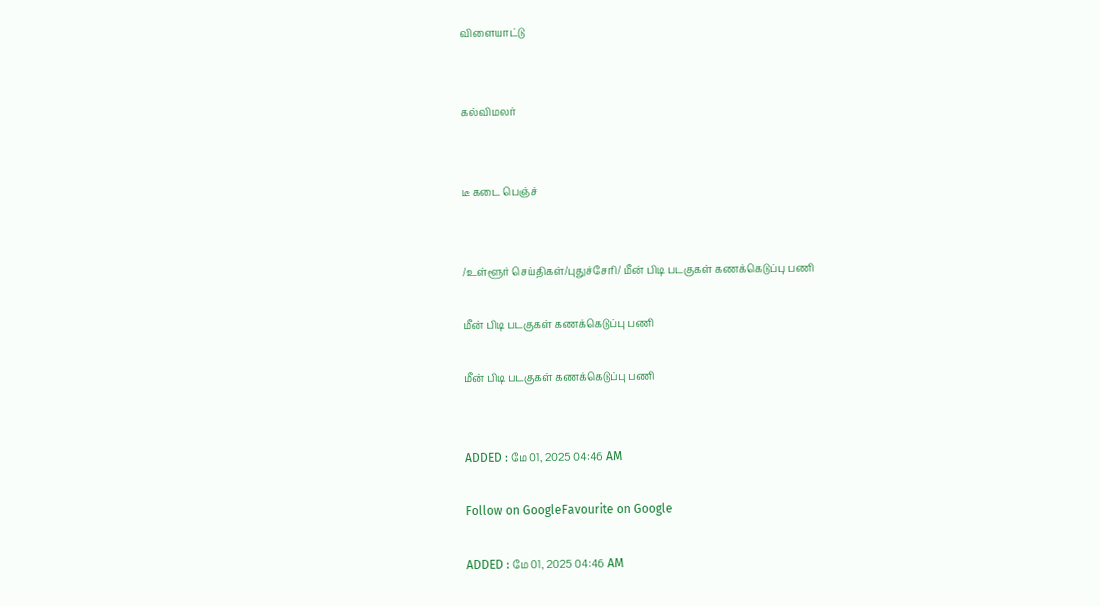விளையாட்டு


கல்விமலர்


டீ கடை பெஞ்ச்


/உள்ளூர் செய்திகள்/புதுச்சேரி/ மீன் பிடி படகுகள் கணக்கெடுப்பு பணி

மீன் பிடி படகுகள் கணக்கெடுப்பு பணி

மீன் பிடி படகுகள் கணக்கெடுப்பு பணி


ADDED : மே 01, 2025 04:46 AM

Follow on GoogleFavourite on Google

ADDED : மே 01, 2025 04:46 AM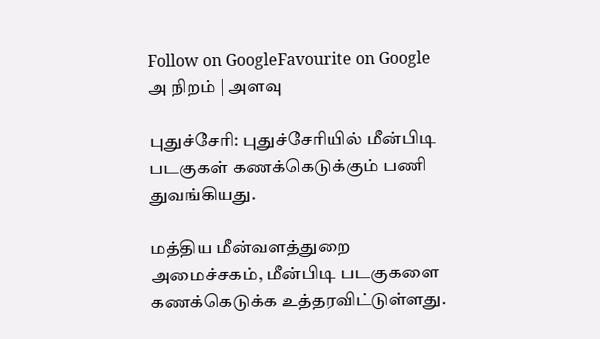Follow on GoogleFavourite on Google
அ நிறம் | அளவு

புதுச்சேரி: புதுச்சேரியில் மீன்பிடி படகுகள் கணக்கெடுக்கும் பணி துவங்கியது.

மத்திய மீன்வளத்துறை அமைச்சகம், மீன்பிடி படகுகளை கணக்கெடுக்க உத்தரவிட்டுள்ளது.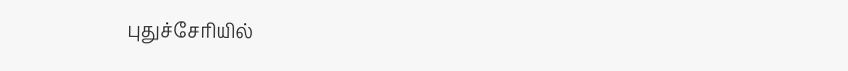புதுச்சேரியில்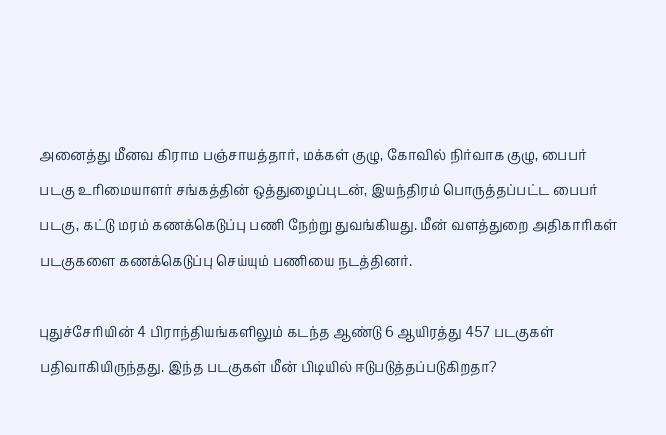அனைத்து மீனவ கிராம பஞ்சாயத்தார், மக்கள் குழு, கோவில் நிர்வாக குழு, பைபர் படகு உரிமையாளர் சங்கத்தின் ஒத்துழைப்புடன், இயந்திரம் பொருத்தப்பட்ட பைபர் படகு, கட்டு மரம் கணக்கெடுப்பு பணி நேற்று துவங்கியது. மீன் வளத்துறை அதிகாரிகள் படகுகளை கணக்கெடுப்பு செய்யும் பணியை நடத்தினர்.

புதுச்சேரியின் 4 பிராந்தியங்களிலும் கடந்த ஆண்டு 6 ஆயிரத்து 457 படகுகள் பதிவாகியிருந்தது. இந்த படகுகள் மீன் பிடியில் ஈடுபடுத்தப்படுகிறதா?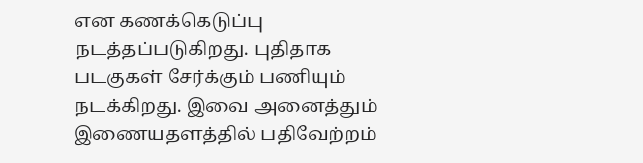என கணக்கெடுப்பு நடத்தப்படுகிறது. புதிதாக படகுகள் சேர்க்கும் பணியும் நடக்கிறது. இவை அனைத்தும் இணையதளத்தில் பதிவேற்றம்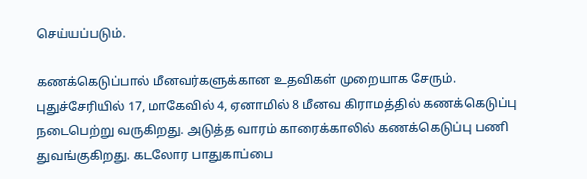செய்யப்படும்.

கணக்கெடுப்பால் மீனவர்களுக்கான உதவிகள் முறையாக சேரும். புதுச்சேரியில் 17, மாகேவில் 4, ஏனாமில் 8 மீனவ கிராமத்தில் கணக்கெடுப்பு நடைபெற்று வருகிறது. அடுத்த வாரம் காரைக்காலில் கணக்கெடுப்பு பணி துவங்குகிறது. கடலோர பாதுகாப்பை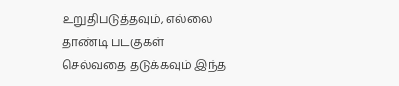உறுதிபடுத்தவும், எல்லை தாண்டி படகுகள் செல்வதை தடுக்கவும் இந்த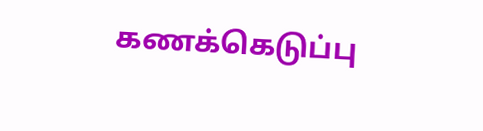கணக்கெடுப்பு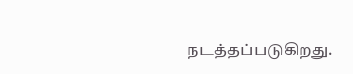நடத்தப்படுகிறது.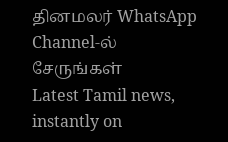தினமலர் WhatsApp Channel-ல் சேருங்கள்
Latest Tamil news, instantly on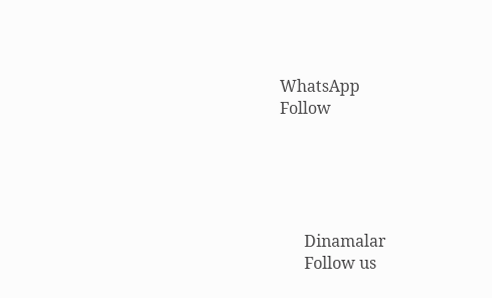WhatsApp
Follow





      Dinamalar
      Follow us